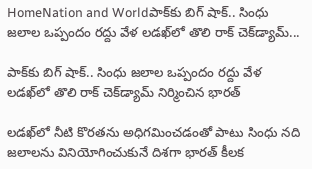HomeNation and Worldపాక్‌కు బిగ్ షాక్.. సింధు జలాల ఒప్పందం రద్దు వేళ లడఖ్‌లో తొలి రాక్ చెక్‌డ్యామ్...

పాక్‌కు బిగ్ షాక్.. సింధు జలాల ఒప్పందం రద్దు వేళ లడఖ్‌లో తొలి రాక్ చెక్‌డ్యామ్ నిర్మించిన భారత్

లడఖ్‌లో నీటి కొరతను అధిగమించడంతో పాటు సింధు నది జలాలను వినియోగించుకునే దిశగా భారత్ కీలక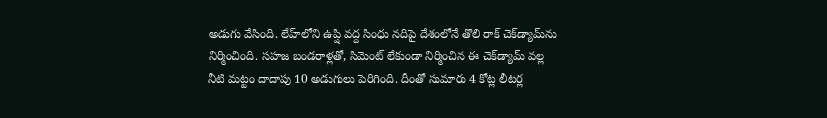అడుగు వేసింది. లేహ్‌లోని ఉప్షి వద్ద సింధు నదిపై దేశంలోనే తొలి రాక్ చెక్‌డ్యామ్‌ను నిర్మించింది. సహజ బండరాళ్లతో, సిమెంట్ లేకుండా నిర్మించిన ఈ చెక్‌డ్యామ్ వల్ల నీటి మట్టం దాదాపు 10 అడుగులు పెరిగింది. దీంతో సుమారు 4 కోట్ల లీటర్ల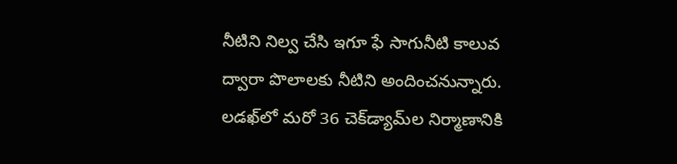నీటిని నిల్వ చేసి ఇగూ ఫే సాగునీటి కాలువ ద్వారా పొలాలకు నీటిని అందించనున్నారు. లడఖ్‌లో మరో 36 చెక్‌డ్యామ్‌ల నిర్మాణానికి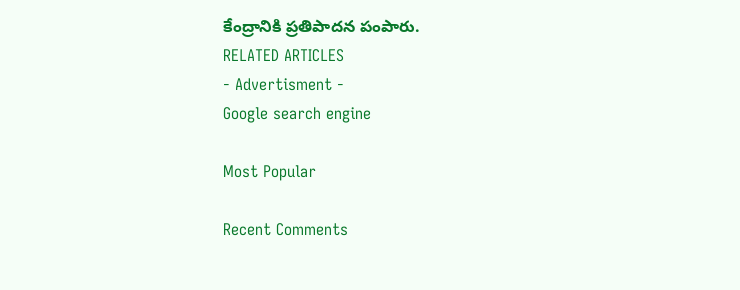కేంద్రానికి ప్రతిపాదన పంపారు.
RELATED ARTICLES
- Advertisment -
Google search engine

Most Popular

Recent Comments